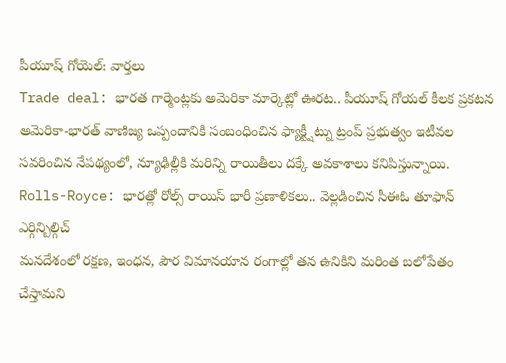పీయూష్ గోయెల్: వార్తలు
Trade deal: భారత గార్మెంట్లకు అమెరికా మార్కెట్లో ఊరట.. పీయూష్ గోయల్ కీలక ప్రకటన
అమెరికా-భారత్ వాణిజ్య ఒప్పందానికి సంబంధించిన ఫ్యాక్ట్షీట్ను ట్రంప్ ప్రభుత్వం ఇటీవల సవరించిన నేపథ్యంలో, న్యూఢిల్లీకి మరిన్ని రాయితీలు దక్కే అవకాశాలు కనిపిస్తున్నాయి.
Rolls-Royce: భారత్లో రోల్స్ రాయిస్ భారీ ప్రణాళికలు.. వెల్లడించిన సీఈఓ తూఫాన్ ఎర్గిన్బిల్గిచ్
మనదేశంలో రక్షణ, ఇంధన, పౌర విమానయాన రంగాల్లో తన ఉనికిని మరింత బలోపేతం చేస్తామని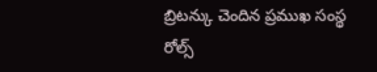బ్రిటన్కు చెందిన ప్రముఖ సంస్థ రోల్స్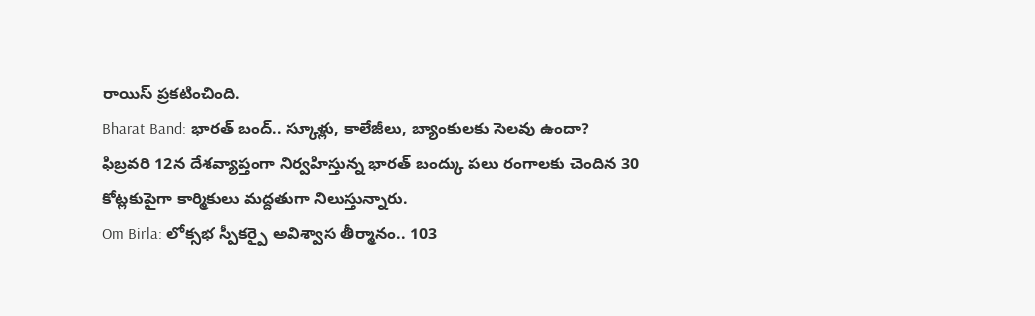రాయిస్ ప్రకటించింది.
Bharat Band: భారత్ బంద్.. స్కూళ్లు, కాలేజీలు, బ్యాంకులకు సెలవు ఉందా?
ఫిబ్రవరి 12న దేశవ్యాప్తంగా నిర్వహిస్తున్న భారత్ బంద్కు పలు రంగాలకు చెందిన 30 కోట్లకుపైగా కార్మికులు మద్దతుగా నిలుస్తున్నారు.
Om Birla: లోక్సభ స్పీకర్పై అవిశ్వాస తీర్మానం.. 103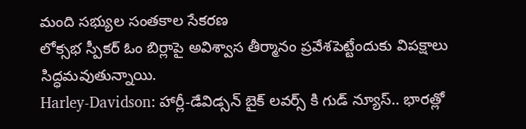మంది సభ్యుల సంతకాల సేకరణ
లోక్సభ స్పీకర్ ఓం బిర్లాపై అవిశ్వాస తీర్మానం ప్రవేశపెట్టేందుకు విపక్షాలు సిద్ధమవుతున్నాయి.
Harley-Davidson: హార్లీ-డేవిడ్సన్ బైక్ లవర్స్ కి గుడ్ న్యూస్.. భారత్లో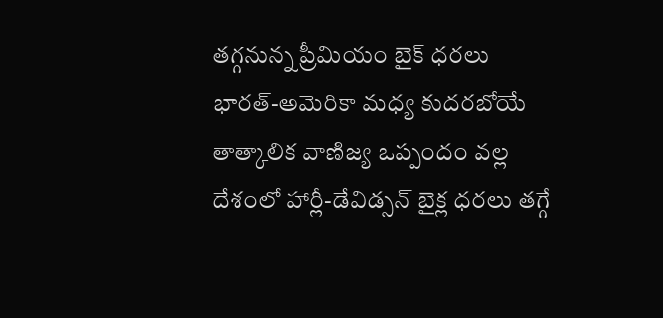తగ్గనున్న ప్రీమియం బైక్ ధరలు
భారత్-అమెరికా మధ్య కుదరబోయే తాత్కాలిక వాణిజ్య ఒప్పందం వల్ల దేశంలో హార్లీ-డేవిడ్సన్ బైక్ల ధరలు తగ్గే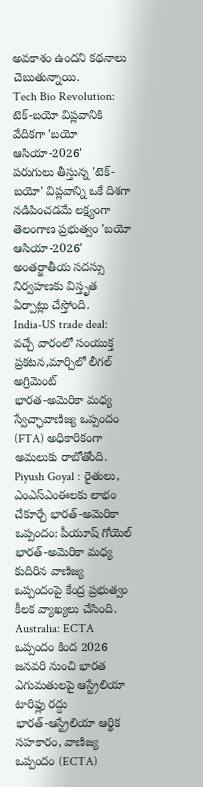అవకాశం ఉందని కథనాలు చెబుతున్నాయి.
Tech Bio Revolution: టెక్-బయో విప్లవానికి వేదికగా 'బయో ఆసియా-2026'
పరుగులు తీస్తున్న 'టెక్-బయో' విప్లవాన్ని ఒకే దిశగా నడిపించడమే లక్ష్యంగా తెలంగాణ ప్రభుత్వం 'బయో ఆసియా-2026' అంతర్జాతీయ సదస్సు నిర్వహణకు విస్తృత ఏర్పాట్లు చేస్తోంది.
India-US trade deal: వచ్చే వారంలో సంయుక్త ప్రకటన,మార్చిలో లీగల్ అగ్రిమెంట్
భారత-అమెరికా మధ్య స్వేచ్ఛావాణిజ్య ఒప్పందం (FTA) అధికారికంగా అమలుకు రాబోతోంది.
Piyush Goyal : రైతులు, ఎంఎస్ఎంఈలకు లాభం చేకూర్చే భారత్-అమెరికా ఒప్పందం: పీయూష్ గోయెల్
భారత్-అమెరికా మధ్య కుదిరిన వాణిజ్య ఒప్పందంపై కేంద్ర ప్రభుత్వం కీలక వ్యాఖ్యలు చేసింది.
Australia: ECTA ఒప్పందం కింద 2026 జనవరి నుంచి భారత ఎగుమతులపై ఆస్ట్రేలియా టారిఫ్లు రద్దు
భారత్-ఆస్ట్రేలియా ఆర్థిక సహకారం, వాణిజ్య ఒప్పందం (ECTA)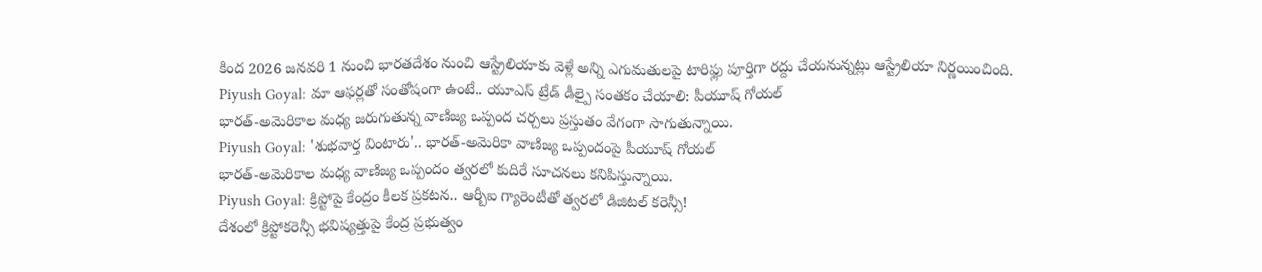కింద 2026 జనవరి 1 నుంచి భారతదేశం నుంచి ఆస్ట్రేలియాకు వెళ్లే అన్ని ఎగుమతులపై టారిఫ్లు పూర్తిగా రద్దు చేయనున్నట్లు ఆస్ట్రేలియా నిర్ణయించింది.
Piyush Goyal: మా ఆఫర్లతో సంతోషంగా ఉంటే.. యూఎస్ ట్రేడ్ డీల్పై సంతకం చేయాలి: పీయూష్ గోయల్
భారత్-అమెరికాల మధ్య జరుగుతున్న వాణిజ్య ఒప్పంద చర్చలు ప్రస్తుతం వేగంగా సాగుతున్నాయి.
Piyush Goyal: 'శుభవార్త వింటారు'.. భారత్-అమెరికా వాణిజ్య ఒప్పందంపై పీయూష్ గోయల్
భారత్-అమెరికాల మధ్య వాణిజ్య ఒప్పందం త్వరలో కుదిరే సూచనలు కనిపిస్తున్నాయి.
Piyush Goyal: క్రిప్టోపై కేంద్రం కీలక ప్రకటన.. ఆర్బీఐ గ్యారెంటీతో త్వరలో డిజిటల్ కరెన్సీ!
దేశంలో క్రిప్టోకరెన్సీ భవిష్యత్తుపై కేంద్ర ప్రభుత్వం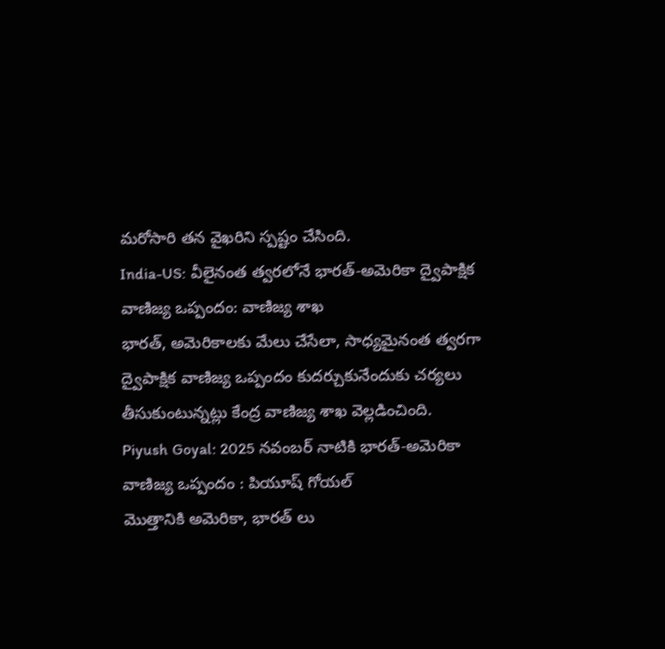మరోసారి తన వైఖరిని స్పష్టం చేసింది.
India-US: వీలైనంత త్వరలోనే భారత్-అమెరికా ద్వైపాక్షిక వాణిజ్య ఒప్పందం: వాణిజ్య శాఖ
భారత్, అమెరికాలకు మేలు చేసేలా, సాధ్యమైనంత త్వరగా ద్వైపాక్షిక వాణిజ్య ఒప్పందం కుదర్చుకునేందుకు చర్యలు తీసుకుంటున్నట్లు కేంద్ర వాణిజ్య శాఖ వెల్లడించింది.
Piyush Goyal: 2025 నవంబర్ నాటికి భారత్-అమెరికా వాణిజ్య ఒప్పందం : పియూష్ గోయల్
మొత్తానికి అమెరికా, భారత్ లు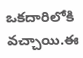ఒకదారిలోకి వచ్చాయి.ఈ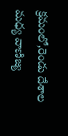క్రమంలో,రెండు దేశాల మధ్య వాణిజ్య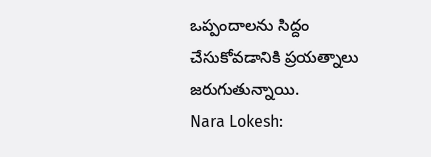ఒప్పందాలను సిద్దం చేసుకోవడానికి ప్రయత్నాలు జరుగుతున్నాయి.
Nara Lokesh: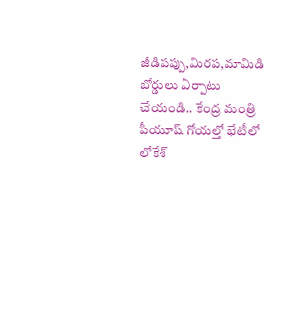జీడిపప్పు,మిరప,మామిడి బోర్డులు ఏర్పాటు చేయండి.. కేంద్ర మంత్రి పీయూష్ గోయల్తో భేటీలో లోకేశ్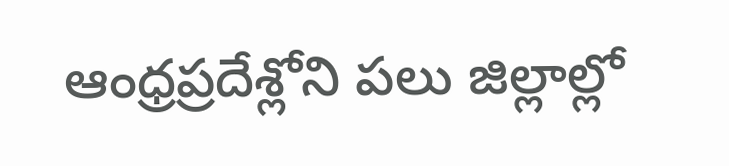ఆంధ్రప్రదేశ్లోని పలు జిల్లాల్లో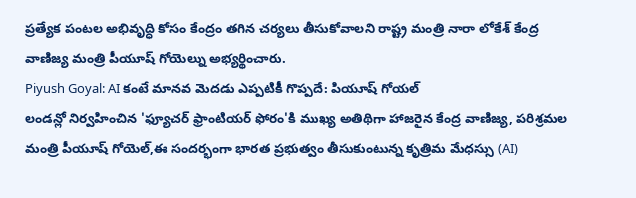ప్రత్యేక పంటల అభివృద్ధి కోసం కేంద్రం తగిన చర్యలు తీసుకోవాలని రాష్ట్ర మంత్రి నారా లోకేశ్ కేంద్ర వాణిజ్య మంత్రి పీయూష్ గోయెల్ను అభ్యర్థించారు.
Piyush Goyal: AI కంటే మానవ మెదడు ఎప్పటికీ గొప్పదే: పియూష్ గోయల్
లండన్లో నిర్వహించిన 'ఫ్యూచర్ ఫ్రాంటియర్ ఫోరం'కి ముఖ్య అతిథిగా హాజరైన కేంద్ర వాణిజ్య, పరిశ్రమల మంత్రి పీయూష్ గోయెల్,ఈ సందర్భంగా భారత ప్రభుత్వం తీసుకుంటున్న కృత్రిమ మేధస్సు (AI)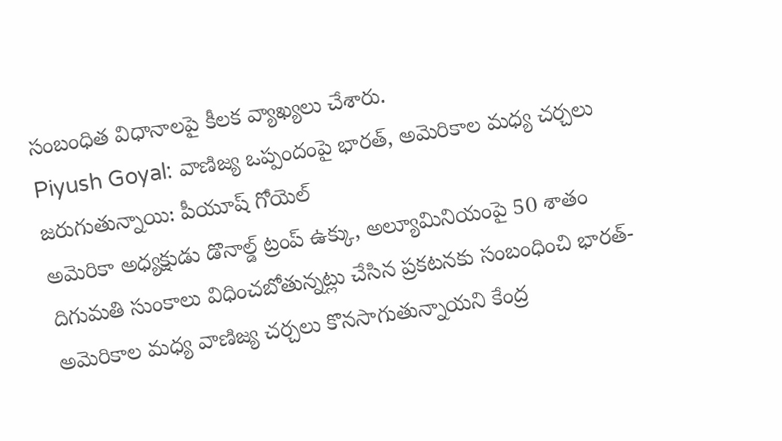సంబంధిత విధానాలపై కీలక వ్యాఖ్యలు చేశారు.
Piyush Goyal: వాణిజ్య ఒప్పందంపై భారత్, అమెరికాల మధ్య చర్చలు జరుగుతున్నాయి: పీయూష్ గోయెల్
అమెరికా అధ్యక్షుడు డొనాల్డ్ ట్రంప్ ఉక్కు, అల్యూమినియంపై 50 శాతం దిగుమతి సుంకాలు విధించబోతున్నట్లు చేసిన ప్రకటనకు సంబంధించి భారత్-అమెరికాల మధ్య వాణిజ్య చర్చలు కొనసాగుతున్నాయని కేంద్ర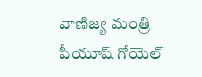వాణిజ్య మంత్రి పీయూష్ గోయెల్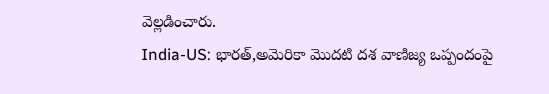వెల్లడించారు.
India-US: భారత్,అమెరికా మొదటి దశ వాణిజ్య ఒప్పందంపై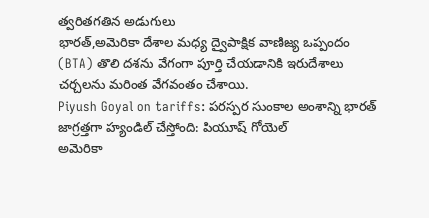త్వరితగతిన అడుగులు
భారత్,అమెరికా దేశాల మధ్య ద్వైపాక్షిక వాణిజ్య ఒప్పందం (BTA) తొలి దశను వేగంగా పూర్తి చేయడానికి ఇరుదేశాలు చర్చలను మరింత వేగవంతం చేశాయి.
Piyush Goyal on tariffs: పరస్పర సుంకాల అంశాన్ని భారత్ జాగ్రత్తగా హ్యండిల్ చేస్తోంది: పియూష్ గోయెల్
అమెరికా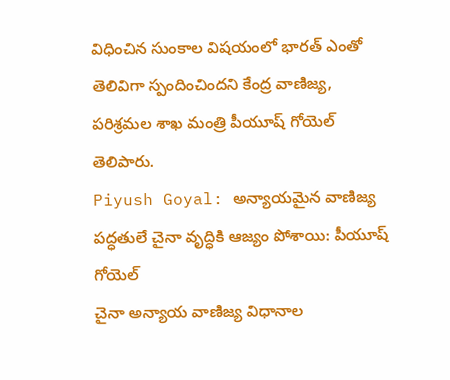విధించిన సుంకాల విషయంలో భారత్ ఎంతో తెలివిగా స్పందించిందని కేంద్ర వాణిజ్య, పరిశ్రమల శాఖ మంత్రి పీయూష్ గోయెల్ తెలిపారు.
Piyush Goyal: అన్యాయమైన వాణిజ్య పద్ధతులే చైనా వృద్ధికి ఆజ్యం పోశాయి: పీయూష్ గోయెల్
చైనా అన్యాయ వాణిజ్య విధానాల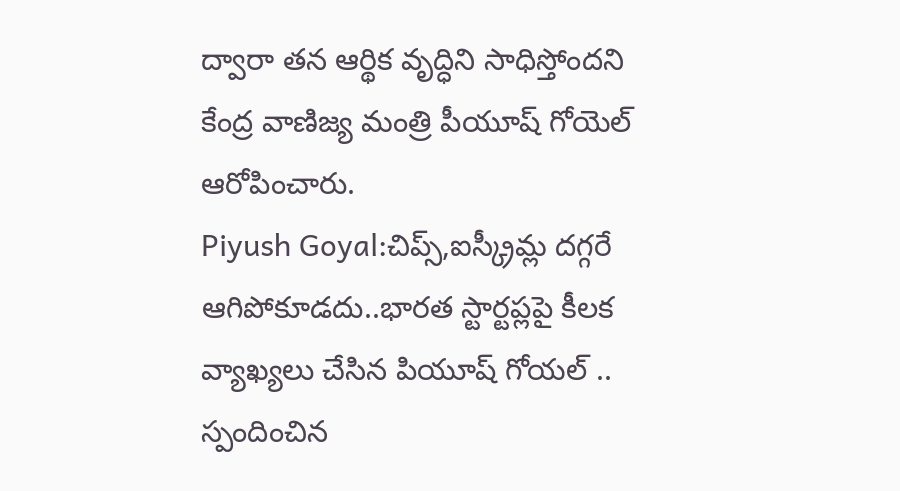ద్వారా తన ఆర్థిక వృద్ధిని సాధిస్తోందని కేంద్ర వాణిజ్య మంత్రి పీయూష్ గోయెల్ ఆరోపించారు.
Piyush Goyal:చిప్స్,ఐస్క్రీమ్ల దగ్గరే ఆగిపోకూడదు..భారత స్టార్టప్లపై కీలక వ్యాఖ్యలు చేసిన పియూష్ గోయల్ .. స్పందించిన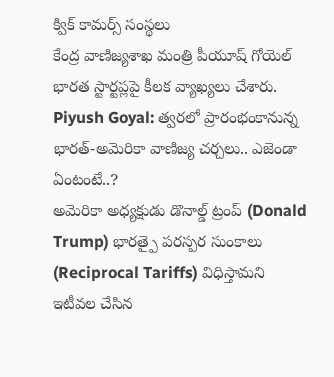క్విక్ కామర్స్ సంస్థలు
కేంద్ర వాణిజ్యశాఖ మంత్రి పీయూష్ గోయెల్ భారత స్టార్టప్లపై కీలక వ్యాఖ్యలు చేశారు.
Piyush Goyal: త్వరలో ప్రారంభంకానున్న భారత్-అమెరికా వాణిజ్య చర్చలు.. ఎజెండా ఏంటంటే..?
అమెరికా అధ్యక్షుడు డొనాల్డ్ ట్రంప్ (Donald Trump) భారత్పై పరస్పర సుంకాలు (Reciprocal Tariffs) విధిస్తామని ఇటీవల చేసిన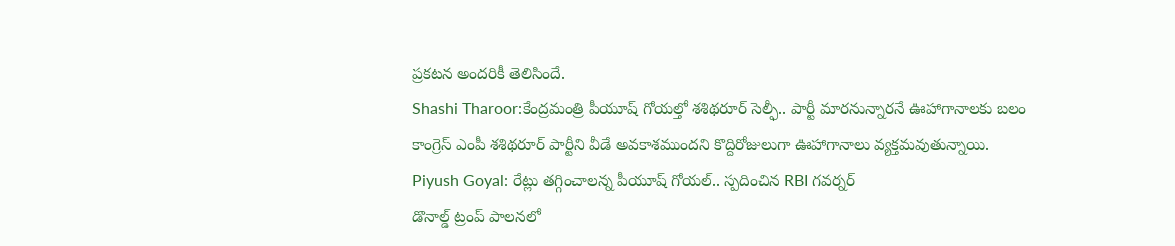ప్రకటన అందరికీ తెలిసిందే.
Shashi Tharoor:కేంద్రమంత్రి పీయూష్ గోయల్తో శశిథరూర్ సెల్ఫీ.. పార్టీ మారనున్నారనే ఊహాగానాలకు బలం
కాంగ్రెస్ ఎంపీ శశిథరూర్ పార్టీని వీడే అవకాశముందని కొద్దిరోజులుగా ఊహాగానాలు వ్యక్తమవుతున్నాయి.
Piyush Goyal: రేట్లు తగ్గించాలన్న పీయూష్ గోయల్.. స్పదించిన RBI గవర్నర్
డొనాల్డ్ ట్రంప్ పాలనలో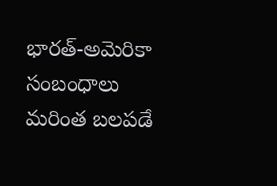భారత్-అమెరికా సంబంధాలు మరింత బలపడే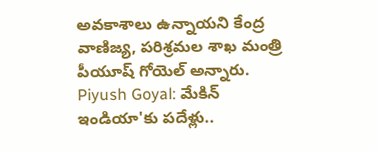అవకాశాలు ఉన్నాయని కేంద్ర వాణిజ్య, పరిశ్రమల శాఖ మంత్రి పీయూష్ గోయెల్ అన్నారు.
Piyush Goyal: మేకిన్ ఇండియా'కు పదేళ్లు..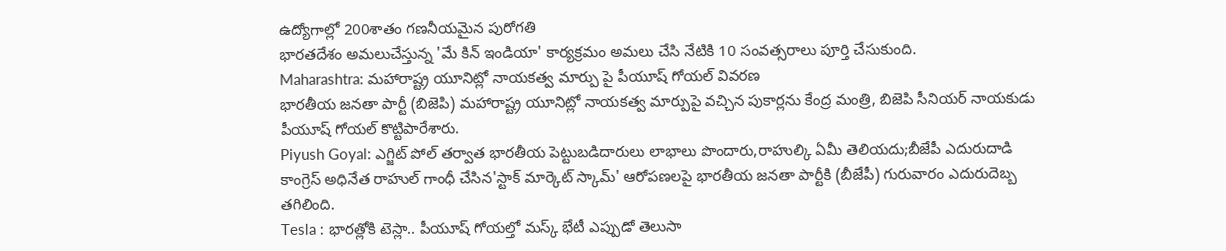ఉద్యోగాల్లో 200శాతం గణనీయమైన పురోగతి
భారతదేశం అమలుచేస్తున్న 'మే కిన్ ఇండియా' కార్యక్రమం అమలు చేసి నేటికి 10 సంవత్సరాలు పూర్తి చేసుకుంది.
Maharashtra: మహారాష్ట్ర యూనిట్లో నాయకత్వ మార్పు పై పీయూష్ గోయల్ వివరణ
భారతీయ జనతా పార్టీ (బిజెపి) మహారాష్ట్ర యూనిట్లో నాయకత్వ మార్పుపై వచ్చిన పుకార్లను కేంద్ర మంత్రి, బిజెపి సీనియర్ నాయకుడు పీయూష్ గోయల్ కొట్టిపారేశారు.
Piyush Goyal: ఎగ్జిట్ పోల్ తర్వాత భారతీయ పెట్టుబడిదారులు లాభాలు పొందారు,రాహుల్కి ఏమీ తెలియదు;బీజేపీ ఎదురుదాడి
కాంగ్రెస్ అధినేత రాహుల్ గాంధీ చేసిన'స్టాక్ మార్కెట్ స్కామ్' ఆరోపణలపై భారతీయ జనతా పార్టీకి (బీజేపీ) గురువారం ఎదురుదెబ్బ తగిలింది.
Tesla : భారత్లోకి టెస్లా.. పీయూష్ గోయల్తో మస్క్ భేటీ ఎప్పుడో తెలుసా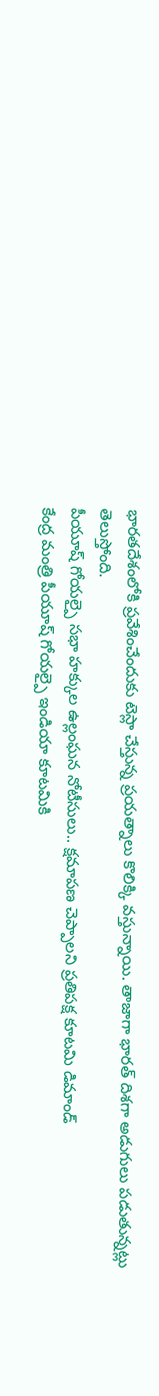భారతదేశంలోకి ప్రవేశించేందుకు టెస్లా చేస్తున్న ప్రయత్నాలు కొలిక్కి వస్తున్నాయి. తాజాగా భారత్ దిశగా అడుగులు పడుతున్నట్లు తెలుస్తోంది.
పీయూష్ గోయల్పై సభా హక్కుల ఉల్లంఘన నోటీసులు.. క్షమాపణ చెప్పాలని ప్రతిపక్ష కూటమి డిమాండ్
కేంద్ర మంత్రి పీయూష్ గోయల్పై ఇండియా కూటమికి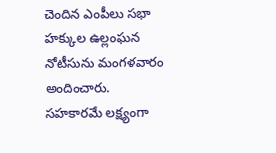చెందిన ఎంపీలు సభా హక్కుల ఉల్లంఘన నోటీసును మంగళవారం అందించారు.
సహకారమే లక్ష్యంగా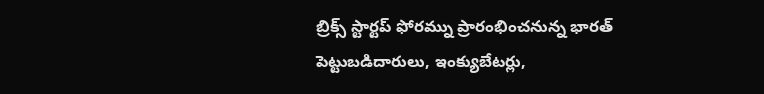బ్రిక్స్ స్టార్టప్ ఫోరమ్ను ప్రారంభించనున్న భారత్
పెట్టుబడిదారులు, ఇంక్యుబేటర్లు,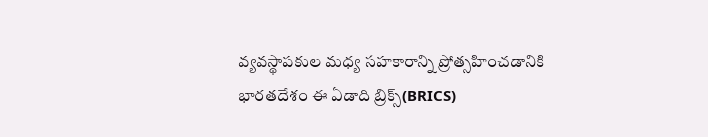వ్యవస్థాపకుల మధ్య సహకారాన్ని ప్రోత్సహించడానికి భారతదేశం ఈ ఏడాది బ్రిక్స్(BRICS)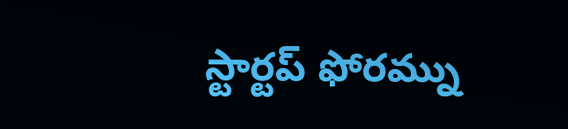స్టార్టప్ ఫోరమ్ను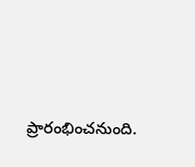ప్రారంభించనుంది.